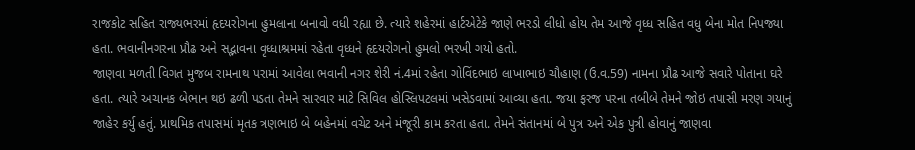રાજકોટ સહિત રાજ્યભરમાં હૃદયરોગના હુમલાના બનાવો વધી રહ્યા છે. ત્યારે શહેરમાં હાર્ટએટેકે જાણે ભરડો લીધો હોય તેમ આજે વૃધ્ધ સહિત વધુ બેના મોત નિપજ્યા હતા. ભવાનીનગરના પ્રૌઢ અને સદ્ભાવના વૃધ્ધાશ્રમમાં રહેતા વૃધ્ધને હૃદયરોગનો હુમલો ભરખી ગયો હતો.
જાણવા મળતી વિગત મુજબ રામનાથ પરામાં આવેલા ભવાની નગર શેરી નં.4માં રહેતા ગોવિંદભાઇ લાખાભાઇ ચૌહાણ (ઉ.વ.59) નામના પ્રૌઢ આજે સવારે પોતાના ઘરે હતા. ત્યારે અચાનક બેભાન થઇ ઢળી પડતા તેમને સારવાર માટે સિવિલ હોસ્લિપટલમાં ખસેડવામાં આવ્યા હતા. જયા ફરજ પરના તબીબે તેમને જોઇ તપાસી મરણ ગયાનું જાહેર કર્યુ હતું. પ્રાથમિક તપાસમાં મૃતક ત્રણભાઇ બે બહેનમાં વચેટ અને મંજૂરી કામ કરતા હતા. તેમને સંતાનમાં બે પુત્ર અને એક પુત્રી હોવાનું જાણવા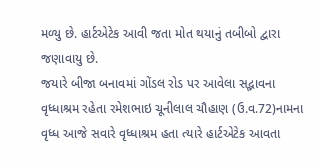મળ્યુ છે. હાર્ટએટેક આવી જતા મોત થયાનું તબીબો દ્વારા જણાવાયુ છે.
જયારે બીજા બનાવમાં ગોંડલ રોડ પર આવેલા સદ્ભાવના વૃધ્ધાશ્રમ રહેતા રમેશભાઇ ચૂનીલાલ ચૌહાણ (ઉ.વ.72)નામના વૃધ્ધ આજે સવારે વૃધ્ધાશ્રમ હતા ત્યારે હાર્ટએટેક આવતા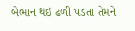બેભાન થઇ ઢળી પડતા તેમને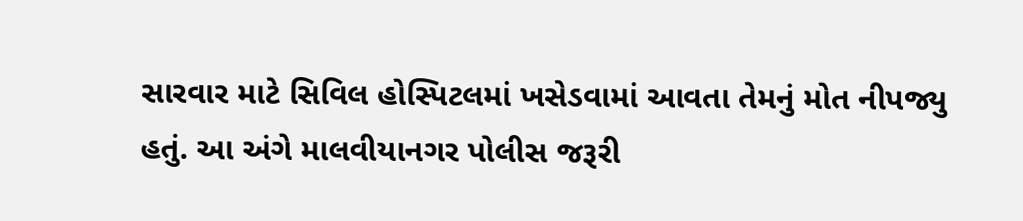સારવાર માટે સિવિલ હોસ્પિટલમાં ખસેડવામાં આવતા તેમનું મોત નીપજ્યુ હતું. આ અંગે માલવીયાનગર પોલીસ જરૂરી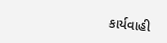કાર્યવાહી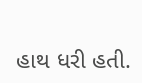હાથ ધરી હતી.